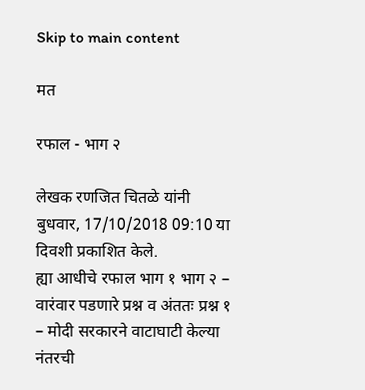Skip to main content

मत

रफाल - भाग २

लेखक रणजित चितळे यांनी बुधवार, 17/10/2018 09:10 या दिवशी प्रकाशित केले.
ह्या आधीचे रफाल भाग १ भाग २ – वारंवार पडणारे प्रश्न व अंततः प्रश्न १ – मोदी सरकारने वाटाघाटी केल्या नंतरची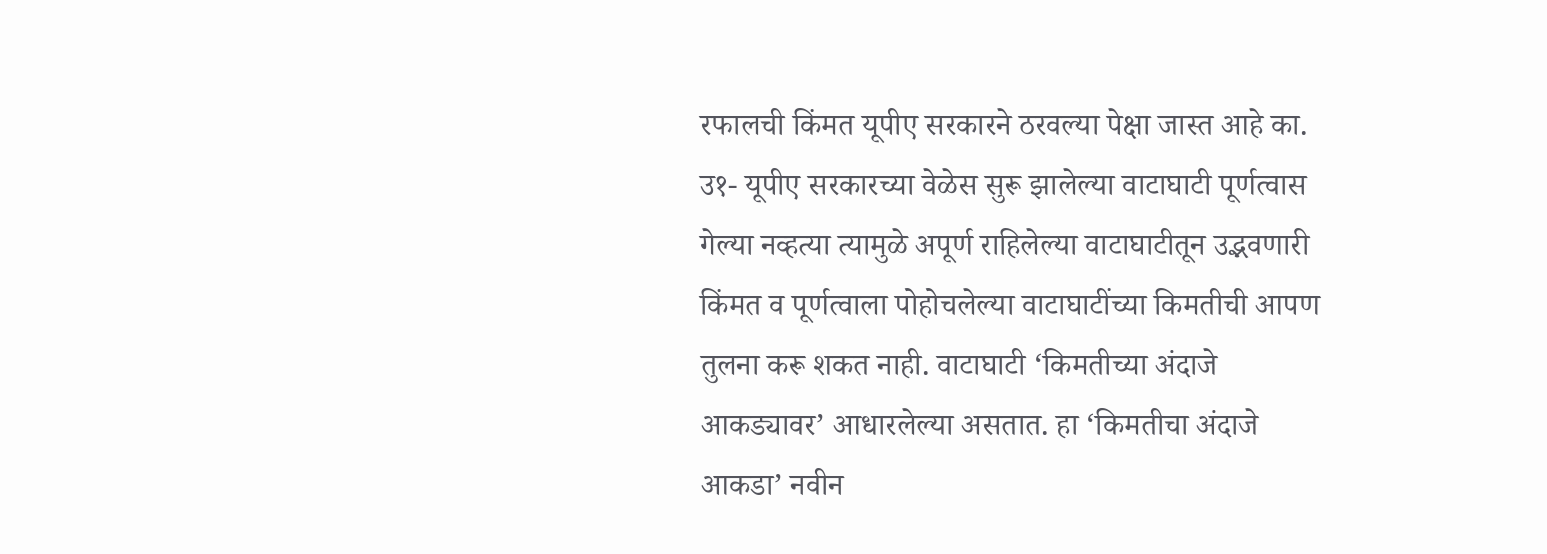रफालची किंमत यूपीए सरकारने ठरवल्या पेक्षा जास्त आहे का. उ१- यूपीए सरकारच्या वेळेस सुरू झालेल्या वाटाघाटी पूर्णत्वास गेल्या नव्हत्या त्यामुळे अपूर्ण राहिलेल्या वाटाघाटीतून उद्भवणारी किंमत व पूर्णत्वाला पोहोचलेल्या वाटाघाटींच्या किमतीची आपण तुलना करू शकत नाही. वाटाघाटी ‘किमतीच्या अंदाजे आकड्यावर’ आधारलेल्या असतात. हा ‘किमतीचा अंदाजे आकडा’ नवीन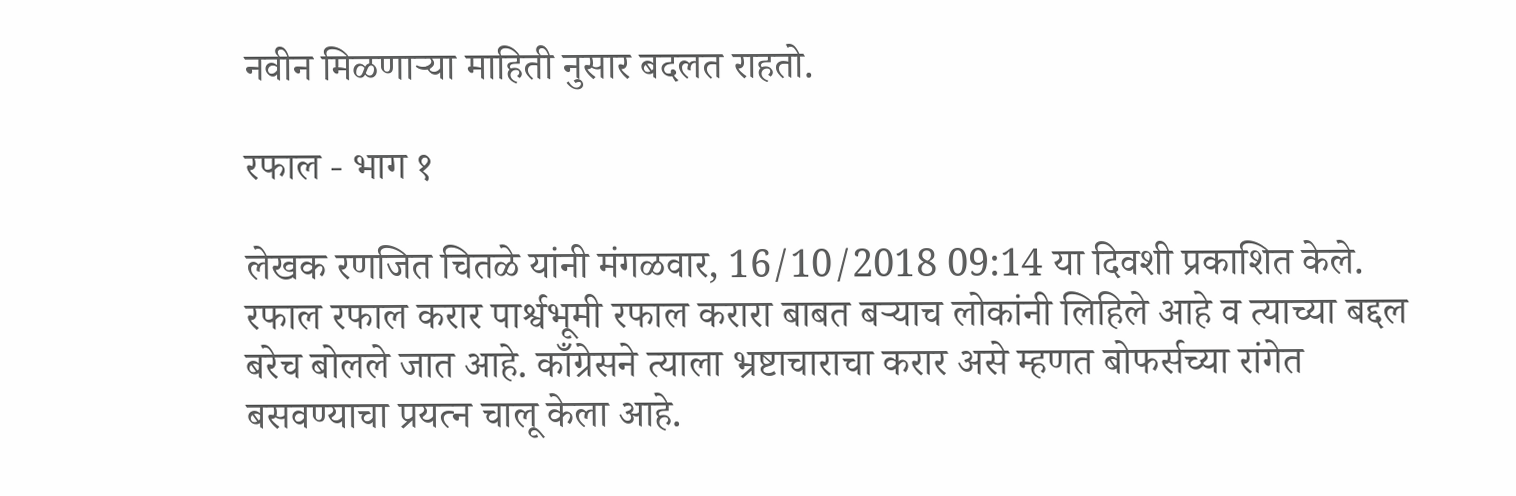नवीन मिळणाऱ्या माहिती नुसार बदलत राहतो.

रफाल - भाग १

लेखक रणजित चितळे यांनी मंगळवार, 16/10/2018 09:14 या दिवशी प्रकाशित केले.
रफाल रफाल करार पार्श्वभूमी रफाल करारा बाबत बऱ्याच लोकांनी लिहिले आहे व त्याच्या बद्दल बरेच बोलले जात आहे. काँग्रेसने त्याला भ्रष्टाचाराचा करार असे म्हणत बोफर्सच्या रांगेत बसवण्याचा प्रयत्न चालू केला आहे.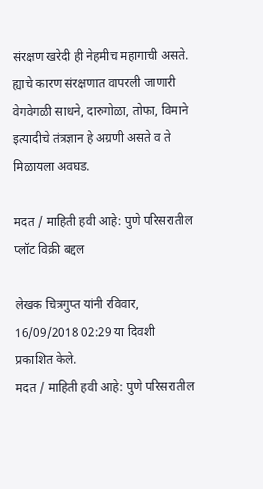संरक्षण खरेदी ही नेहमीच महागाची असते. ह्याचे कारण संरक्षणात वापरली जाणारी वेगवेगळी साधने, दारुगोळा, तोफा, विमाने इत्यादीचे तंत्रज्ञान हे अग्रणी असते व ते मिळायला अवघड.

मदत / माहिती हवी आहे: पुणे परिसरातील प्लॉट विक्री बद्दल

लेखक चित्रगुप्त यांनी रविवार, 16/09/2018 02:29 या दिवशी प्रकाशित केले.
मदत / माहिती हवी आहे: पुणे परिसरातील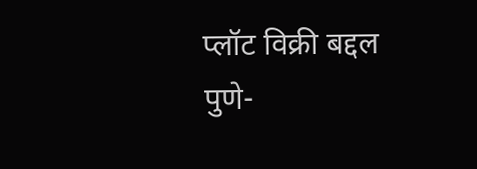प्लॉट विक्री बद्दल पुणे-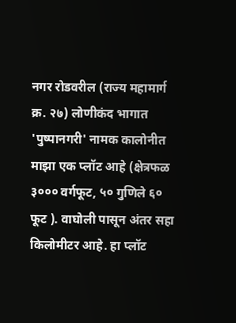नगर रोडवरील (राज्य महामार्ग क्र. २७) लोणीकंद भागात 'पुष्पानगरी' नामक कालोनीत माझा एक प्लॉट आहे (क्षेत्रफळ ३००० वर्गफूट, ५० गुणिले ६० फूट ). वाघोली पासून अंतर सहा किलोमीटर आहे. हा प्लॉट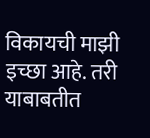विकायची माझी इच्छा आहे. तरी याबाबतीत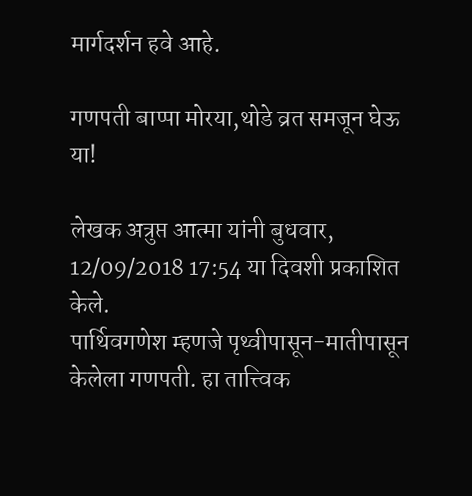मार्गदर्शन हवे आहे.

गणपती बाप्पा मोरया,थोडे व्रत समजून घेऊ या!

लेखक अत्रुप्त आत्मा यांनी बुधवार, 12/09/2018 17:54 या दिवशी प्रकाशित केले.
पार्थिवगणेश म्हणजे पृथ्वीपासून-मातीपासून केलेला गणपती. हा तात्त्विक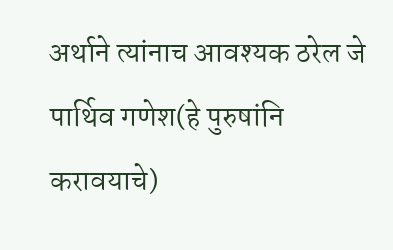अर्थाने त्यांनाच आवश्यक ठरेल जे पार्थिव गणेश(हे पुरुषांनि करावयाचे)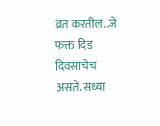व्रत करतील..जे फक्त दिड दिवसाचेच असते. सध्या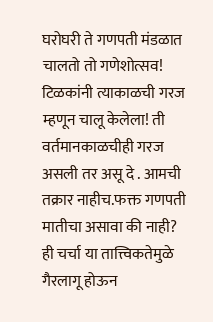घरोघरी ते गणपती मंडळात चालतो तो गणेशोत्सव! टिळकांनी त्याकाळची गरज म्हणून चालू केलेला! ती वर्तमानकाळचीही गरज असली तर असू दे . आमची तक्रार नाहीच.फक्त गणपती मातीचा असावा की नाही? ही चर्चा या तात्त्विकतेमुळे गैरलागू होऊन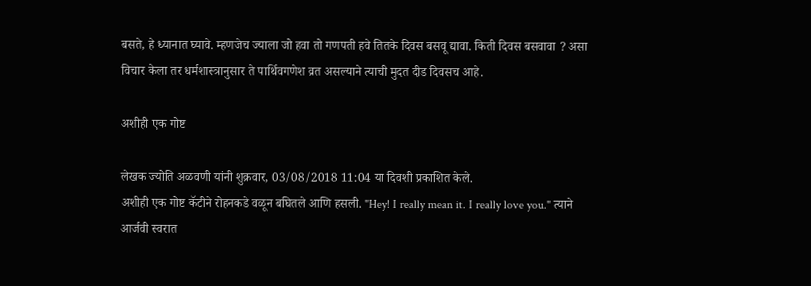बसते, हे ध्यानात घ्यावे. म्हणजेच ज्याला जो हवा तो गणपती हवे तितके दिवस बसवू द्यावा. किती दिवस बसवावा ? असा विचार केला तर धर्मशास्त्रानुसार ते पार्थिवगणेश व्रत असल्याने त्याची मुदत दीड दिवसच आहे.

अशीही एक गोष्ट

लेखक ज्योति अळवणी यांनी शुक्रवार, 03/08/2018 11:04 या दिवशी प्रकाशित केले.
अशीही एक गोष्ट कॅटीने रोहनकडे वळून बघितले आणि हसली. "Hey! I really mean it. I really love you." त्याने आर्जवी स्वरात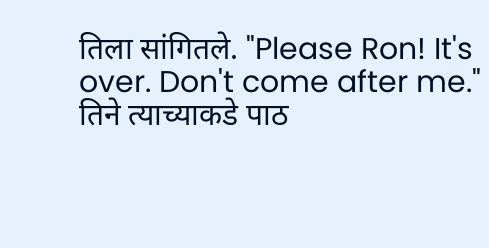तिला सांगितले. "Please Ron! It's over. Don't come after me." तिने त्याच्याकडे पाठ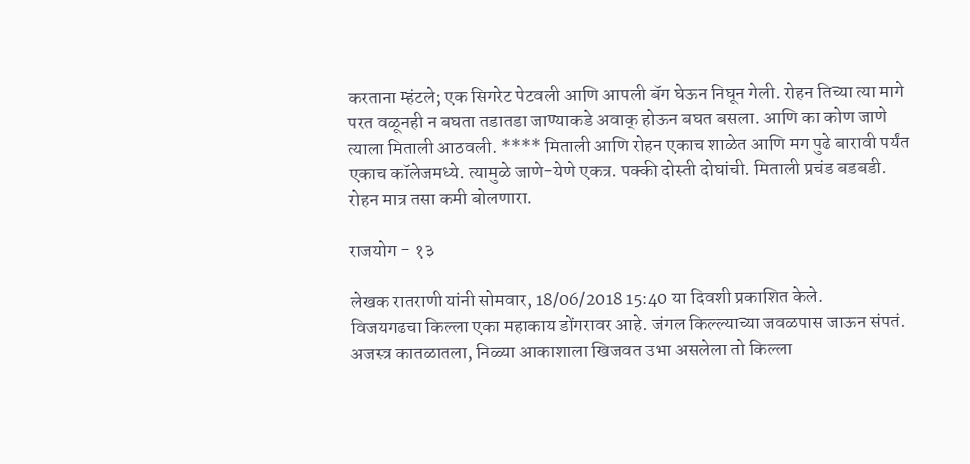करताना म्हंटले; एक सिगरेट पेटवली आणि आपली बॅग घेऊन निघून गेली. रोहन तिच्या त्या मागे परत वळूनही न बघता तडातडा जाण्याकडे अवाक् होऊन बघत बसला. आणि का कोण जाणे त्याला मिताली आठवली. **** मिताली आणि रोहन एकाच शाळेत आणि मग पुढे बारावी पर्यंत एकाच कॉलेजमध्ये. त्यामुळे जाणे-येणे एकत्र. पक्की दोस्ती दोघांची. मिताली प्रचंड बडबडी. रोहन मात्र तसा कमी बोलणारा.

राजयोग - १३

लेखक रातराणी यांनी सोमवार, 18/06/2018 15:40 या दिवशी प्रकाशित केले.
विजयगढचा किल्ला एका महाकाय डोंगरावर आहे. जंगल किल्ल्याच्या जवळपास जाऊन संपतं. अजस्त्र कातळातला, निळ्या आकाशाला खिजवत उभा असलेला तो किल्ला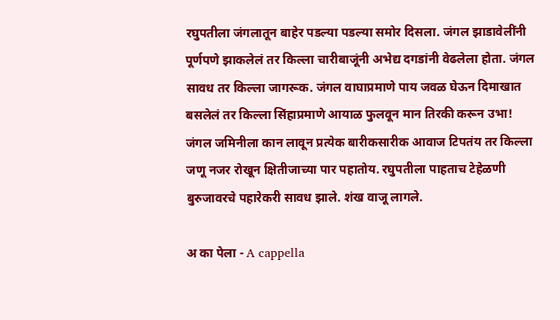रघुपतीला जंगलातून बाहेर पडल्या पडल्या समोर दिसला. जंगल झाडावेलींनी पूर्णपणे झाकलेलं तर किल्ला चारीबाजूंनी अभेद्य दगडांनी वेढलेला होता. जंगल सावध तर किल्ला जागरूक. जंगल वाघाप्रमाणे पाय जवळ घेऊन दिमाखात बसलेलं तर किल्ला सिंहाप्रमाणे आयाळ फुलवून मान तिरकी करून उभा! जंगल जमिनीला कान लावून प्रत्येक बारीकसारीक आवाज टिपतंय तर किल्ला जणू नजर रोखून क्षितीजाच्या पार पहातोय. रघुपतीला पाहताच टेहेळणी बुरुजावरचे पहारेकरी सावध झाले. शंख वाजू लागले.

अ का पेला - A cappella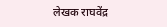लेखक राघवेंद्र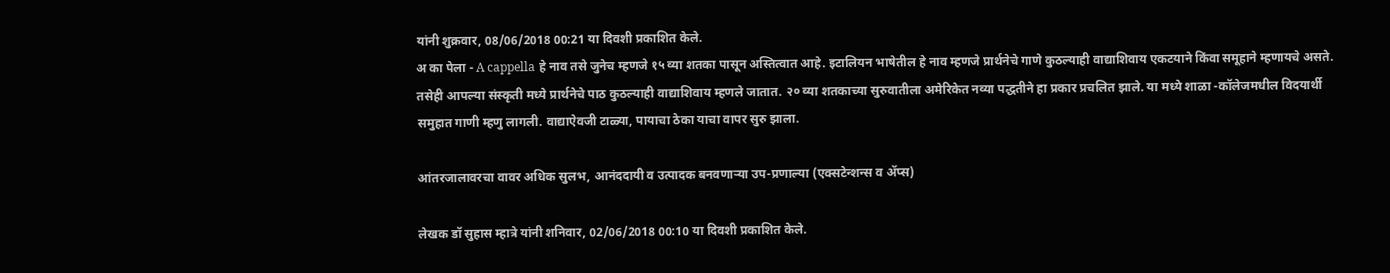यांनी शुक्रवार, 08/06/2018 00:21 या दिवशी प्रकाशित केले.
अ का पेला - A cappella हे नाव तसे जुनेच म्हणजे १५ व्या शतका पासून अस्तित्वात आहे. इटालियन भाषेतील हे नाव म्हणजे प्रार्थनेचे गाणे कुठल्याही वाद्याशिवाय एकटयाने किंवा समूहाने म्हणायचे असते. तसेही आपल्या संस्कृती मध्ये प्रार्थनेचे पाठ कुठल्याही वाद्याशिवाय म्हणले जातात. २० व्या शतकाच्या सुरुवातीला अमेरिकेत नव्या पद्धतीने हा प्रकार प्रचलित झाले. या मध्ये शाळा -कॉलेजमधील विदयार्थी समुहात गाणी म्हणु लागली. वाद्याऐवजी टाळ्या, पायाचा ठेका याचा वापर सुरु झाला.

आंतरजालावरचा वावर अधिक सुलभ, आनंददायी व उत्पादक बनवणार्‍या उप-प्रणाल्या (एक्सटेन्शन्स व अ‍ॅप्स)

लेखक डॉ सुहास म्हात्रे यांनी शनिवार, 02/06/2018 00:10 या दिवशी प्रकाशित केले.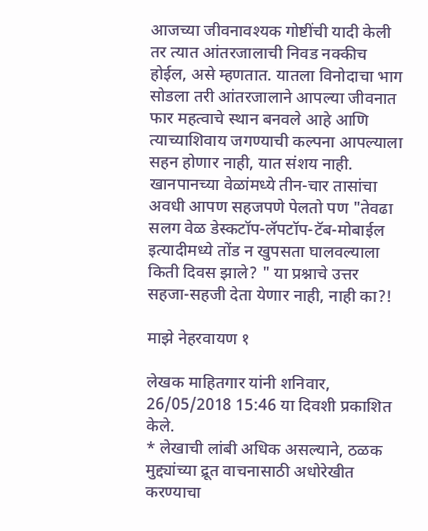आजच्या जीवनावश्यक गोष्टींची यादी केली तर त्यात आंतरजालाची निवड नक्कीच होईल, असे म्हणतात. यातला विनोदाचा भाग सोडला तरी आंतरजालाने आपल्या जीवनात फार महत्वाचे स्थान बनवले आहे आणि त्याच्याशिवाय जगण्याची कल्पना आपल्याला सहन होणार नाही, यात संशय नाही. खानपानच्या वेळांमध्ये तीन-चार तासांचा अवधी आपण सहजपणे पेलतो पण "तेवढा सलग वेळ डेस्कटॉप-लॅपटॉप-टॅब-मोबाईल इत्यादीमध्ये तोंड न खुपसता घालवल्याला किती दिवस झाले? " या प्रश्नाचे उत्तर सहजा-सहजी देता येणार नाही, नाही का?!

माझे नेहरवायण १

लेखक माहितगार यांनी शनिवार, 26/05/2018 15:46 या दिवशी प्रकाशित केले.
* लेखाची लांबी अधिक असल्याने, ठळक मुद्द्यांच्या द्रूत वाचनासाठी अधोरेखीत करण्याचा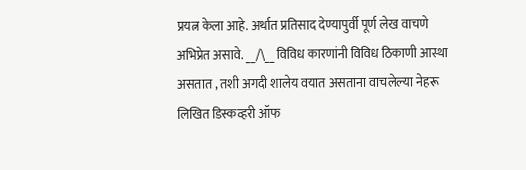प्रयत्न केला आहे. अर्थात प्रतिसाद देण्यापुर्वी पूर्ण लेख वाचणे अभिप्रेत असावे. __/\__ विविध कारणांनी विविध ठिकाणी आस्था असतात , तशी अगदी शालेय वयात असताना वाचलेल्या नेहरू लिखित डिस्कव्हरी ऑफ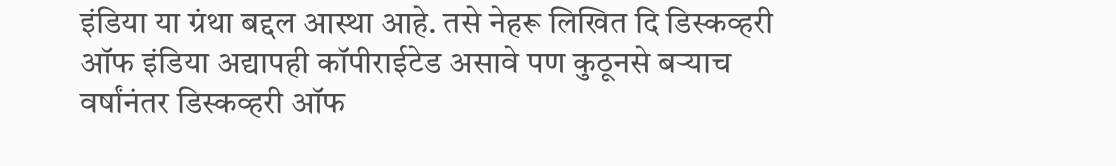इंडिया या ग्रंथा बद्दल आस्था आहे. तसे नेहरू लिखित दि डिस्कव्हरी ऑफ इंडिया अद्यापही कॉपीराईटेड असावे पण कुठूनसे बऱ्याच वर्षांनंतर डिस्कव्हरी ऑफ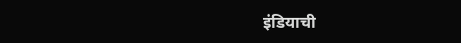इंडियाची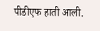पीडीएफ हाती आली.